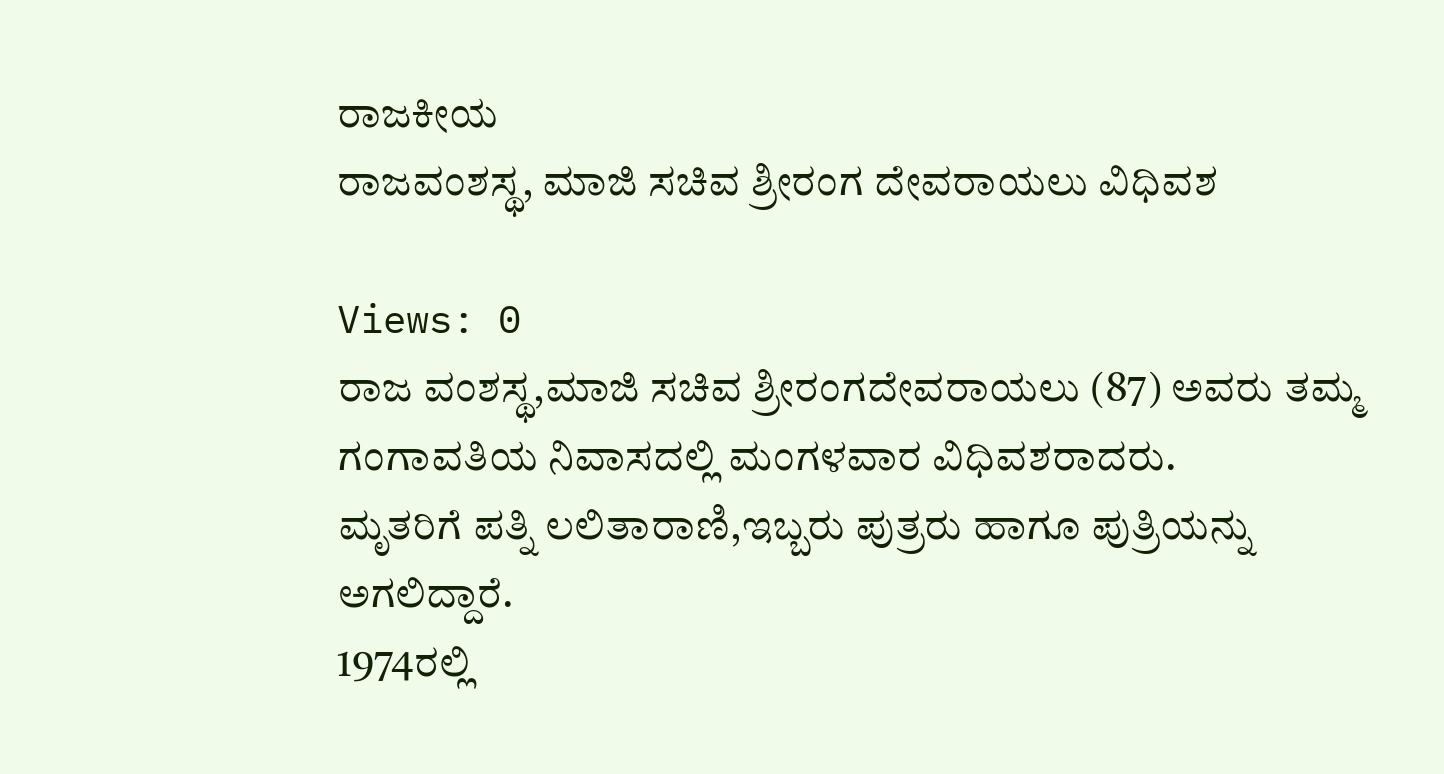ರಾಜಕೀಯ
ರಾಜವಂಶಸ್ಥ, ಮಾಜಿ ಸಚಿವ ಶ್ರೀರಂಗ ದೇವರಾಯಲು ವಿಧಿವಶ

Views: 0
ರಾಜ ವಂಶಸ್ಥ,ಮಾಜಿ ಸಚಿವ ಶ್ರೀರಂಗದೇವರಾಯಲು (87) ಅವರು ತಮ್ಮ ಗಂಗಾವತಿಯ ನಿವಾಸದಲ್ಲಿ ಮಂಗಳವಾರ ವಿಧಿವಶರಾದರು.
ಮೃತರಿಗೆ ಪತ್ನಿ ಲಲಿತಾರಾಣಿ,ಇಬ್ಬರು ಪುತ್ರರು ಹಾಗೂ ಪುತ್ರಿಯನ್ನು ಅಗಲಿದ್ದಾರೆ.
1974ರಲ್ಲಿ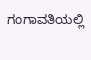ಗಂಗಾವತಿಯಲ್ಲಿ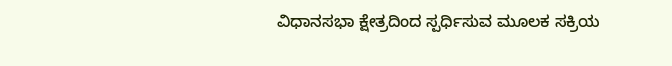ವಿಧಾನಸಭಾ ಕ್ಷೇತ್ರದಿಂದ ಸ್ಪರ್ಧಿಸುವ ಮೂಲಕ ಸಕ್ರಿಯ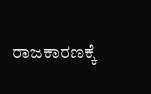ರಾಜಕಾರಣಕ್ಕೆ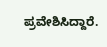ಪ್ರವೇಶಿಸಿದ್ದಾರೆ.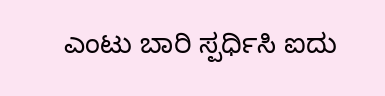ಎಂಟು ಬಾರಿ ಸ್ಪರ್ಧಿಸಿ ಐದು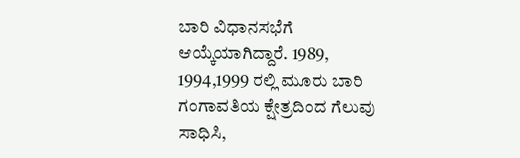ಬಾರಿ ವಿಧಾನಸಭೆಗೆ ಆಯ್ಕೆಯಾಗಿದ್ದಾರೆ. 1989, 1994,1999 ರಲ್ಲಿ ಮೂರು ಬಾರಿ ಗಂಗಾವತಿಯ ಕ್ಷೇತ್ರದಿಂದ ಗೆಲುವು ಸಾಧಿಸಿ,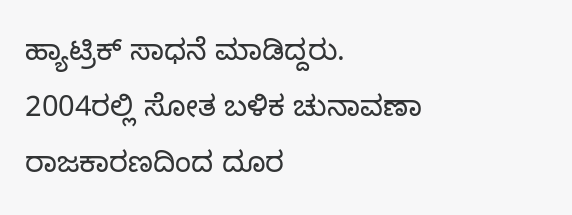ಹ್ಯಾಟ್ರಿಕ್ ಸಾಧನೆ ಮಾಡಿದ್ದರು. 2004ರಲ್ಲಿ ಸೋತ ಬಳಿಕ ಚುನಾವಣಾ ರಾಜಕಾರಣದಿಂದ ದೂರ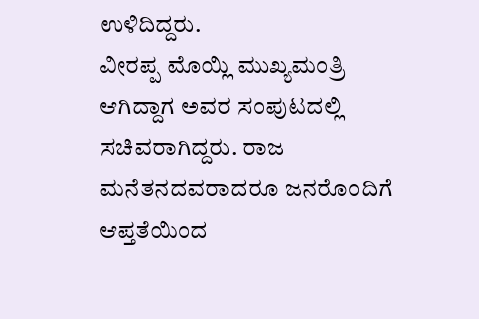ಉಳಿದಿದ್ದರು.
ವೀರಪ್ಪ ಮೊಯ್ಲಿ ಮುಖ್ಯಮಂತ್ರಿ ಆಗಿದ್ದಾಗ ಅವರ ಸಂಪುಟದಲ್ಲಿ ಸಚಿವರಾಗಿದ್ದರು. ರಾಜ ಮನೆತನದವರಾದರೂ ಜನರೊಂದಿಗೆ ಆಪ್ತತೆಯಿಂದ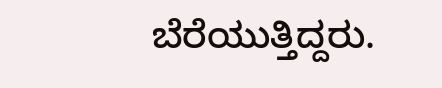ಬೆರೆಯುತ್ತಿದ್ದರು.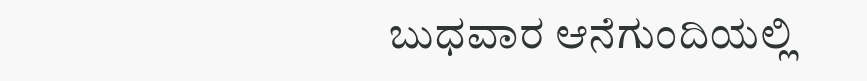ಬುಧವಾರ ಆನೆಗುಂದಿಯಲ್ಲಿ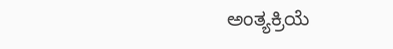ಅಂತ್ಯಕ್ರಿಯೆ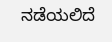ನಡೆಯಲಿದೆ